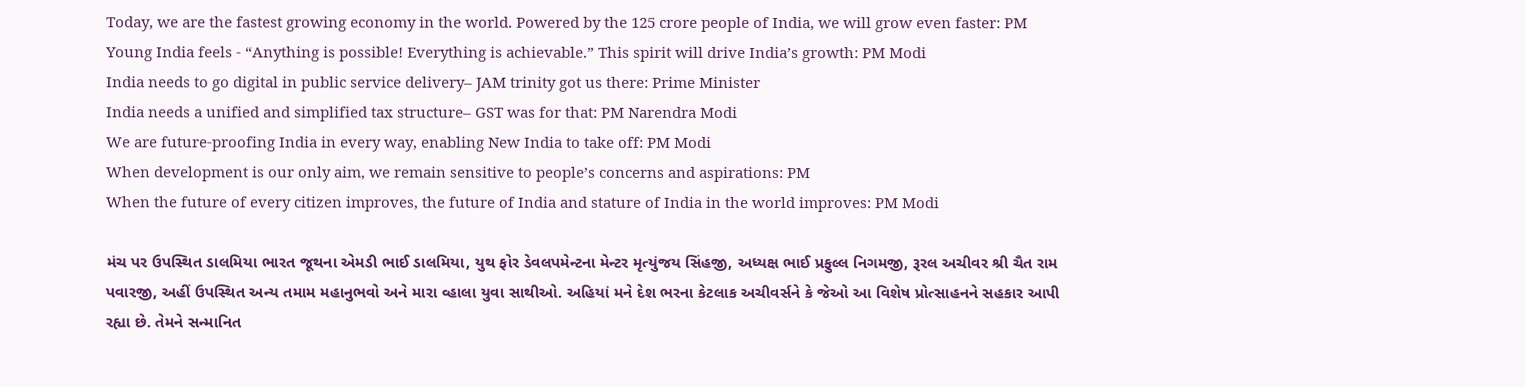Today, we are the fastest growing economy in the world. Powered by the 125 crore people of India, we will grow even faster: PM
Young India feels - “Anything is possible! Everything is achievable.” This spirit will drive India’s growth: PM Modi
India needs to go digital in public service delivery– JAM trinity got us there: Prime Minister
India needs a unified and simplified tax structure– GST was for that: PM Narendra Modi
We are future-proofing India in every way, enabling New India to take off: PM Modi
When development is our only aim, we remain sensitive to people’s concerns and aspirations: PM
When the future of every citizen improves, the future of India and stature of India in the world improves: PM Modi

મંચ પર ઉપસ્થિત ડાલમિયા ભારત જૂથના એમડી ભાઈ ડાલમિયા, યુથ ફોર ડેવલપમેન્ટના મેન્ટર મૃત્યુંજય સિંહજી, અધ્યક્ષ ભાઈ પ્રફુલ્લ નિગમજી, રૂરલ અચીવર શ્રી ચૈત રામ પવારજી, અહીં ઉપસ્થિત અન્ય તમામ મહાનુભવો અને મારા વ્હાલા યુવા સાથીઓ. અહિયાં મને દેશ ભરના કેટલાક અચીવર્સને કે જેઓ આ વિશેષ પ્રોત્સાહનને સહકાર આપી રહ્યા છે. તેમને સન્માનિત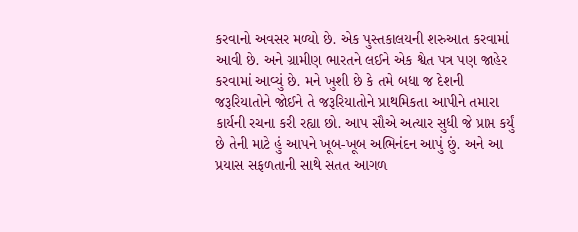કરવાનો અવસર મળ્યો છે. એક પુસ્તકાલયની શરુઆત કરવામાં આવી છે. અને ગ્રામીણ ભારતને લઈને એક શ્વેત પત્ર પણ જાહેર કરવામાં આવ્યું છે. મને ખુશી છે કે તમે બધા જ દેશની જરૂરિયાતોને જોઈને તે જરૂરિયાતોને પ્રાથમિકતા આપીને તમારા કાર્યની રચના કરી રહ્યા છો. આપ સૌએ અત્યાર સુધી જે પ્રાપ્ત કર્યું છે તેની માટે હું આપને ખૂબ-ખૂબ અભિનંદન આપું છું. અને આ પ્રયાસ સફળતાની સાથે સતત આગળ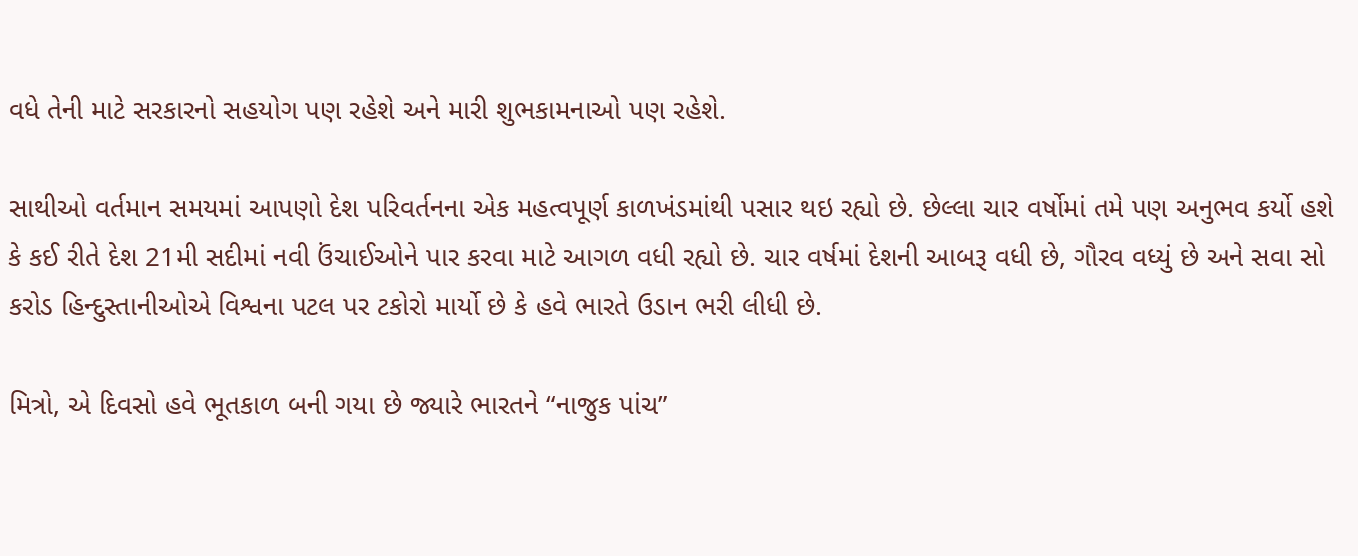વધે તેની માટે સરકારનો સહયોગ પણ રહેશે અને મારી શુભકામનાઓ પણ રહેશે.

સાથીઓ વર્તમાન સમયમાં આપણો દેશ પરિવર્તનના એક મહત્વપૂર્ણ કાળખંડમાંથી પસાર થઇ રહ્યો છે. છેલ્લા ચાર વર્ષોમાં તમે પણ અનુભવ કર્યો હશે કે કઈ રીતે દેશ 21મી સદીમાં નવી ઉંચાઈઓને પાર કરવા માટે આગળ વધી રહ્યો છે. ચાર વર્ષમાં દેશની આબરૂ વધી છે, ગૌરવ વધ્યું છે અને સવા સો કરોડ હિન્દુસ્તાનીઓએ વિશ્વના પટલ પર ટકોરો માર્યો છે કે હવે ભારતે ઉડાન ભરી લીધી છે.

મિત્રો, એ દિવસો હવે ભૂતકાળ બની ગયા છે જ્યારે ભારતને “નાજુક પાંચ”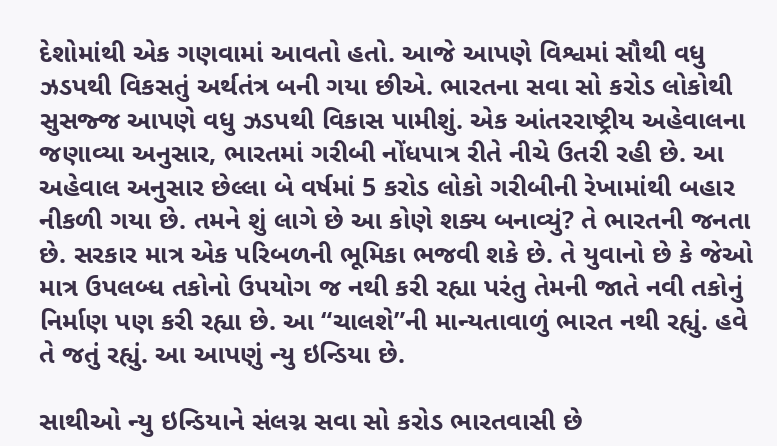દેશોમાંથી એક ગણવામાં આવતો હતો. આજે આપણે વિશ્વમાં સૌથી વધુ ઝડપથી વિકસતું અર્થતંત્ર બની ગયા છીએ. ભારતના સવા સો કરોડ લોકોથી સુસજ્જ આપણે વધુ ઝડપથી વિકાસ પામીશું. એક આંતરરાષ્ટ્રીય અહેવાલના જણાવ્યા અનુસાર, ભારતમાં ગરીબી નોંધપાત્ર રીતે નીચે ઉતરી રહી છે. આ અહેવાલ અનુસાર છેલ્લા બે વર્ષમાં 5 કરોડ લોકો ગરીબીની રેખામાંથી બહાર નીકળી ગયા છે. તમને શું લાગે છે આ કોણે શક્ય બનાવ્યું? તે ભારતની જનતા છે. સરકાર માત્ર એક પરિબળની ભૂમિકા ભજવી શકે છે. તે યુવાનો છે કે જેઓ માત્ર ઉપલબ્ધ તકોનો ઉપયોગ જ નથી કરી રહ્યા પરંતુ તેમની જાતે નવી તકોનું નિર્માણ પણ કરી રહ્યા છે. આ “ચાલશે”ની માન્યતાવાળું ભારત નથી રહ્યું. હવે તે જતું રહ્યું. આ આપણું ન્યુ ઇન્ડિયા છે.

સાથીઓ ન્યુ ઇન્ડિયાને સંલગ્ન સવા સો કરોડ ભારતવાસી છે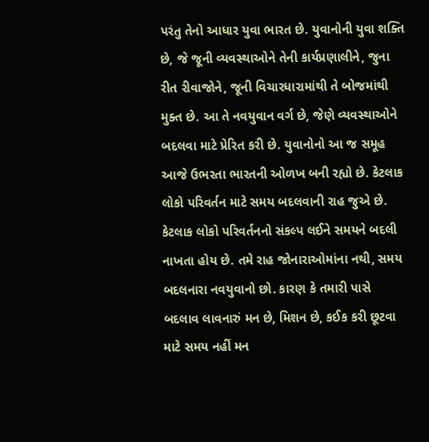પરંતુ તેનો આધાર યુવા ભારત છે. યુવાનોની યુવા શક્તિ છે, જે જૂની વ્યવસ્થાઓને તેની કાર્યપ્રણાલીને, જુના રીત રીવાજોને, જૂની વિચારધારામાંથી તે બોજમાંથી મુક્ત છે. આ તે નવયુવાન વર્ગ છે, જેણે વ્યવસ્થાઓને બદલવા માટે પ્રેરિત કરી છે. યુવાનોનો આ જ સમૂહ આજે ઉભરતા ભારતની ઓળખ બની રહ્યો છે. કેટલાક લોકો પરિવર્તન માટે સમય બદલવાની રાહ જુએ છે. કેટલાક લોકો પરિવર્તનનો સંકલ્પ લઈને સમયને બદલી નાખતા હોય છે. તમે રાહ જોનારાઓમાંના નથી, સમય બદલનારા નવયુવાનો છો. કારણ કે તમારી પાસે બદલાવ લાવનારું મન છે, મિશન છે, કઈક કરી છૂટવા માટે સમય નહીં મન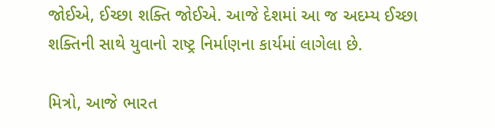જોઈએ, ઈચ્છા શક્તિ જોઈએ. આજે દેશમાં આ જ અદમ્ય ઈચ્છા શક્તિની સાથે યુવાનો રાષ્ટ્ર નિર્માણના કાર્યમાં લાગેલા છે.

મિત્રો, આજે ભારત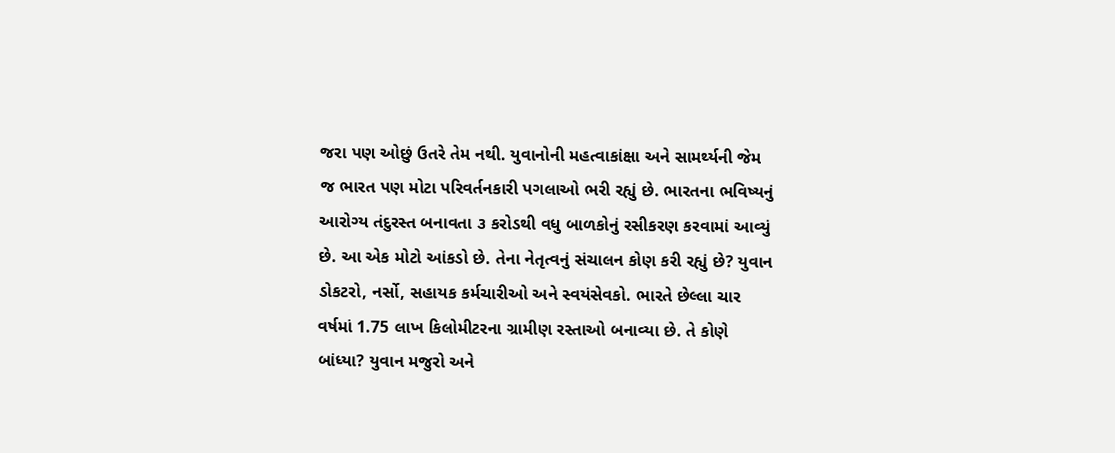જરા પણ ઓછું ઉતરે તેમ નથી. યુવાનોની મહત્વાકાંક્ષા અને સામર્થ્યની જેમ જ ભારત પણ મોટા પરિવર્તનકારી પગલાઓ ભરી રહ્યું છે. ભારતના ભવિષ્યનું આરોગ્ય તંદુરસ્ત બનાવતા ૩ કરોડથી વધુ બાળકોનું રસીકરણ કરવામાં આવ્યું છે. આ એક મોટો આંકડો છે. તેના નેતૃત્વનું સંચાલન કોણ કરી રહ્યું છે? યુવાન ડોકટરો, નર્સો, સહાયક કર્મચારીઓ અને સ્વયંસેવકો. ભારતે છેલ્લા ચાર વર્ષમાં 1.75 લાખ કિલોમીટરના ગ્રામીણ રસ્તાઓ બનાવ્યા છે. તે કોણે બાંધ્યા? યુવાન મજુરો અને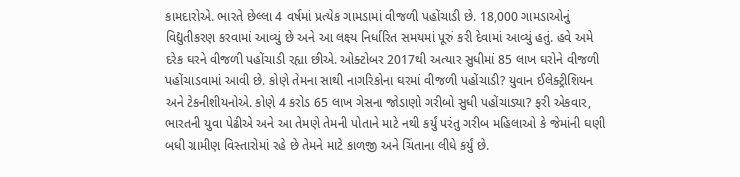કામદારોએ. ભારતે છેલ્લા 4 વર્ષમાં પ્રત્યેક ગામડામાં વીજળી પહોંચાડી છે. 18,000 ગામડાઓનું વિદ્યુતીકરણ કરવામાં આવ્યું છે અને આ લક્ષ્ય નિર્ધારિત સમયમાં પૂરું કરી દેવામાં આવ્યું હતું. હવે અમે દરેક ઘરને વીજળી પહોંચાડી રહ્યા છીએ. ઓક્ટોબર 2017થી અત્યાર સુધીમાં 85 લાખ ઘરોને વીજળી પહોંચાડવામાં આવી છે. કોણે તેમના સાથી નાગરિકોના ઘરમાં વીજળી પહોંચાડી? યુવાન ઈલેક્ટ્રીશિયન અને ટેકનીશીયનોએ. કોણે 4 કરોડ 65 લાખ ગેસના જોડાણો ગરીબો સુધી પહોંચાડ્યા? ફરી એકવાર, ભારતની યુવા પેઢીએ અને આ તેમણે તેમની પોતાને માટે નથી કર્યું પરંતુ ગરીબ મહિલાઓ કે જેમાંની ઘણી બધી ગ્રામીણ વિસ્તારોમાં રહે છે તેમને માટે કાળજી અને ચિંતાના લીધે કર્યું છે.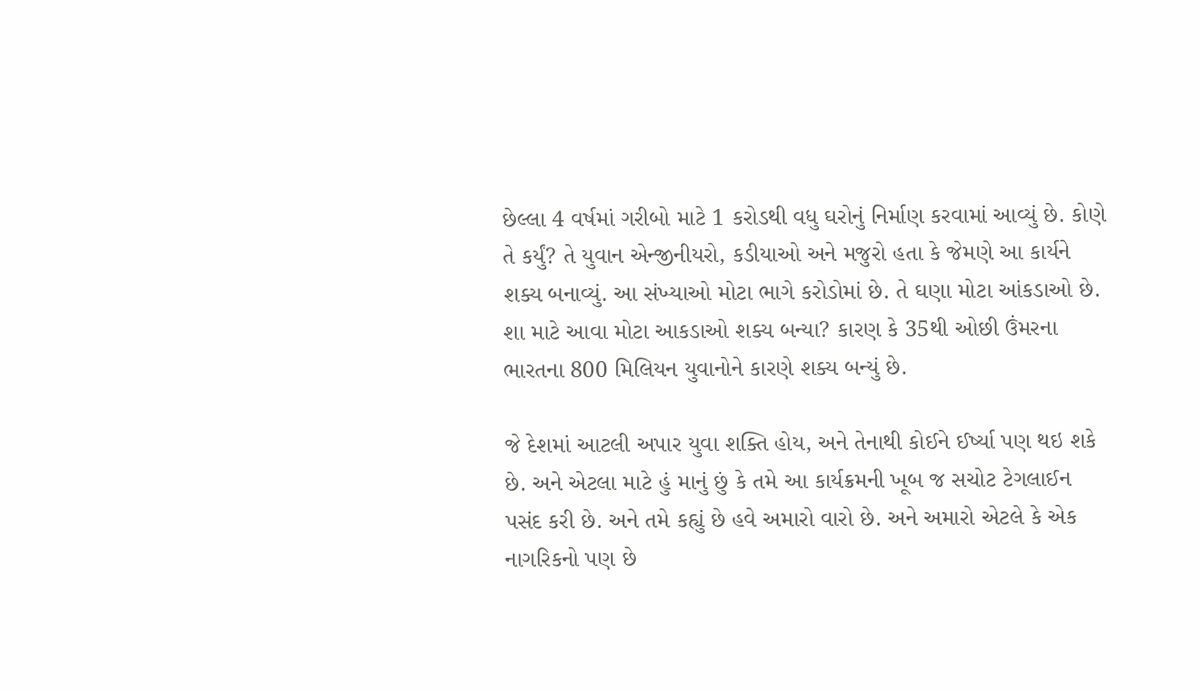છેલ્લા 4 વર્ષમાં ગરીબો માટે 1 કરોડથી વધુ ઘરોનું નિર્માણ કરવામાં આવ્યું છે. કોણે તે કર્યું? તે યુવાન એન્જીનીયરો, કડીયાઓ અને મજુરો હતા કે જેમણે આ કાર્યને શક્ય બનાવ્યું. આ સંખ્યાઓ મોટા ભાગે કરોડોમાં છે. તે ઘણા મોટા આંકડાઓ છે. શા માટે આવા મોટા આકડાઓ શક્ય બન્યા? કારણ કે 35થી ઓછી ઉંમરના ભારતના 800 મિલિયન યુવાનોને કારણે શક્ય બન્યું છે.

જે દેશમાં આટલી અપાર યુવા શક્તિ હોય, અને તેનાથી કોઈને ઈર્ષ્યા પણ થઇ શકે છે. અને એટલા માટે હું માનું છું કે તમે આ કાર્યક્રમની ખૂબ જ સચોટ ટેગલાઈન પસંદ કરી છે. અને તમે કહ્યું છે હવે અમારો વારો છે. અને અમારો એટલે કે એક નાગરિકનો પણ છે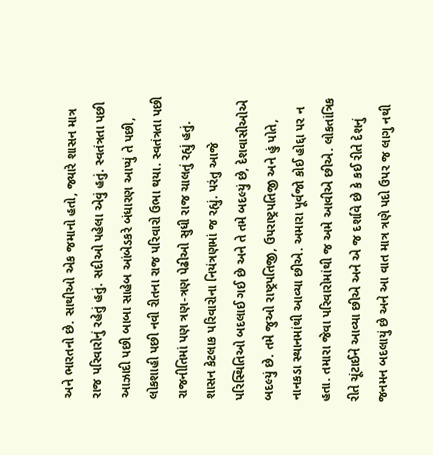અને ભારતનો છે. સાથીઓ એક જમાનો હતો, જ્યારે શાસન માત્ર રાજ પરિવારોનું રહેતું હતું. સદીઓ પહેલા એવું હતું. સ્વતંત્રતા પછી આઝાદી પછી બાબા સાહેબ આંબેડકરે બંધારણ આપ્યું તે પછી, લોકશાહી પછી નવી રીતના રાજ પરિવારો ઉભા થયા. સ્વતંત્રતા પછી રાજનીતિમાં પણ ત્રણ-ત્રણ પેઢીઓ સુધી રાજ ચાલતું રહ્યું હતું. શાસન કેટલાક પરિવારોના નિયંત્રણમાં જ રહ્યું. પરંતુ આજે પરિસ્થિતિઓ બદલાઈ ગઈ છે અને તે તમે બદલ્યું છે, દેશવાસીઓએ બદલ્યું છે. તમે જુઓ રાષ્ટ્રપતિજી, ઉપરાષ્ટ્રપતિજી અને હું પોતે, નાનકડા સ્થાનમાંથી આવ્યા છીએ. અમારા પૂર્વજો કોઈ હોદ્દા પર ન હતા. તમારા જેવા પરિવારોમાંથી જ અમે આવીએ છીએ. લોકતાંત્રિક રીતે ચૂંટાઈને આવ્યા છીએ અને એ જ દર્શાવે છે કે કઈ રીતે દેશનું જનમન બદલાયું છે અને આ વાત માત્ર ત્રણે પદો ઉપર જ લાગુ નથી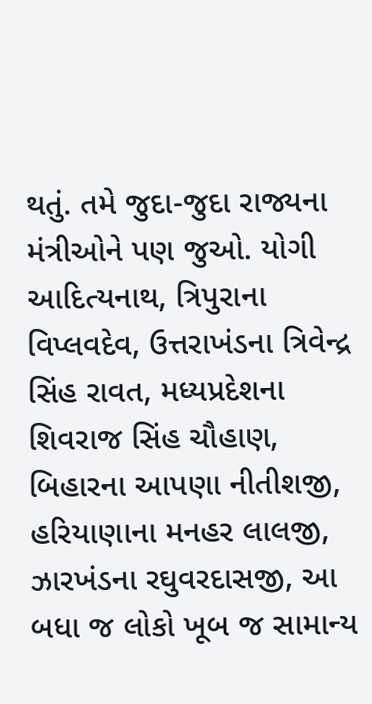થતું. તમે જુદા-જુદા રાજ્યના મંત્રીઓને પણ જુઓ. યોગી આદિત્યનાથ, ત્રિપુરાના વિપ્લવદેવ, ઉત્તરાખંડના ત્રિવેન્દ્ર સિંહ રાવત, મધ્યપ્રદેશના શિવરાજ સિંહ ચૌહાણ, બિહારના આપણા નીતીશજી, હરિયાણાના મનહર લાલજી, ઝારખંડના રઘુવરદાસજી, આ બધા જ લોકો ખૂબ જ સામાન્ય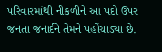પરિવારમાંથી નીકળીને આ પદો ઉપર જનતા જનાર્દને તેમને પહોંચાડ્યા છે.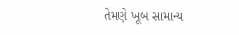તેમણે ખૂબ સામાન્ય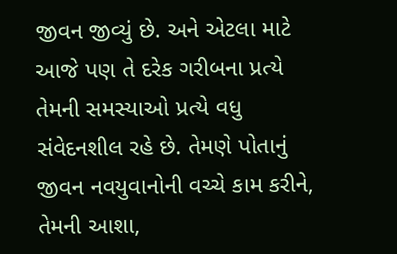જીવન જીવ્યું છે. અને એટલા માટે આજે પણ તે દરેક ગરીબના પ્રત્યે તેમની સમસ્યાઓ પ્રત્યે વધુ સંવેદનશીલ રહે છે. તેમણે પોતાનું જીવન નવયુવાનોની વચ્ચે કામ કરીને, તેમની આશા,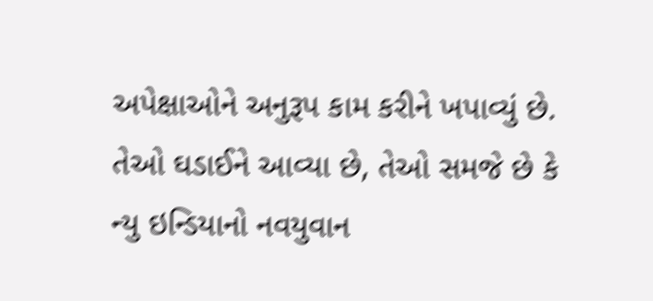અપેક્ષાઓને અનુરૂપ કામ કરીને ખપાવ્યું છે. તેઓ ઘડાઈને આવ્યા છે, તેઓ સમજે છે કે ન્યુ ઇન્ડિયાનો નવયુવાન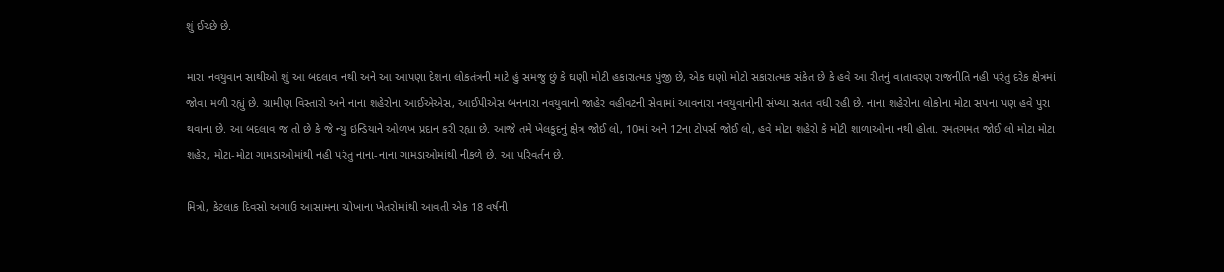શું ઈચ્છે છે.

મારા નવયુવાન સાથીઓ શું આ બદલાવ નથી અને આ આપણા દેશના લોકતંત્રની માટે હું સમજુ છું કે ઘણી મોટી હકારાત્મક પુંજી છે, એક ઘણો મોટો સકારાત્મક સંકેત છે કે હવે આ રીતનું વાતાવરણ રાજનીતિ નહી પરંતુ દરેક ક્ષેત્રમાં જોવા મળી રહ્યું છે. ગ્રામીણ વિસ્તારો અને નાના શહેરોના આઈએએસ, આઈપીએસ બનનારા નવયુવાનો જાહેર વહીવટની સેવામાં આવનારા નવયુવાનોની સંખ્યા સતત વધી રહી છે. નાના શહેરોના લોકોના મોટા સપના પણ હવે પુરા થવાના છે. આ બદલાવ જ તો છે કે જે ન્યુ ઇન્ડિયાને ઓળખ પ્રદાન કરી રહ્યા છે. આજે તમે ખેલકૂદનું ક્ષેત્ર જોઈ લો, 10માં અને 12ના ટોપર્સ જોઈ લો, હવે મોટા શહેરો કે મોટી શાળાઓના નથી હોતા. રમતગમત જોઈ લો મોટા મોટા શહેર, મોટા-મોટા ગામડાઓમાંથી નહી પરંતુ નાના-નાના ગામડાઓમાંથી નીકળે છે. આ પરિવર્તન છે.

મિત્રો, કેટલાક દિવસો અગાઉ આસામના ચોખાના ખેતરોમાંથી આવતી એક 18 વર્ષની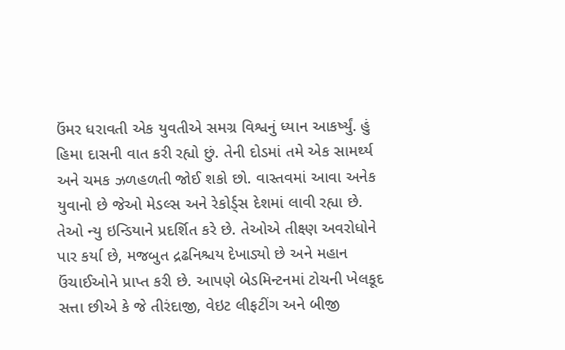ઉંમર ધરાવતી એક યુવતીએ સમગ્ર વિશ્વનું ધ્યાન આકર્ષ્યું. હું હિમા દાસની વાત કરી રહ્યો છું. તેની દોડમાં તમે એક સામર્થ્ય અને ચમક ઝળહળતી જોઈ શકો છો. વાસ્તવમાં આવા અનેક યુવાનો છે જેઓ મેડલ્સ અને રેકોર્ડ્સ દેશમાં લાવી રહ્યા છે. તેઓ ન્યુ ઇન્ડિયાને પ્રદર્શિત કરે છે. તેઓએ તીક્ષ્ણ અવરોધોને પાર કર્યા છે, મજબુત દ્રઢનિશ્ચય દેખાડ્યો છે અને મહાન ઉંચાઈઓને પ્રાપ્ત કરી છે. આપણે બેડમિન્ટનમાં ટોચની ખેલકૂદ સત્તા છીએ કે જે તીરંદાજી, વેઇટ લીફટીંગ અને બીજી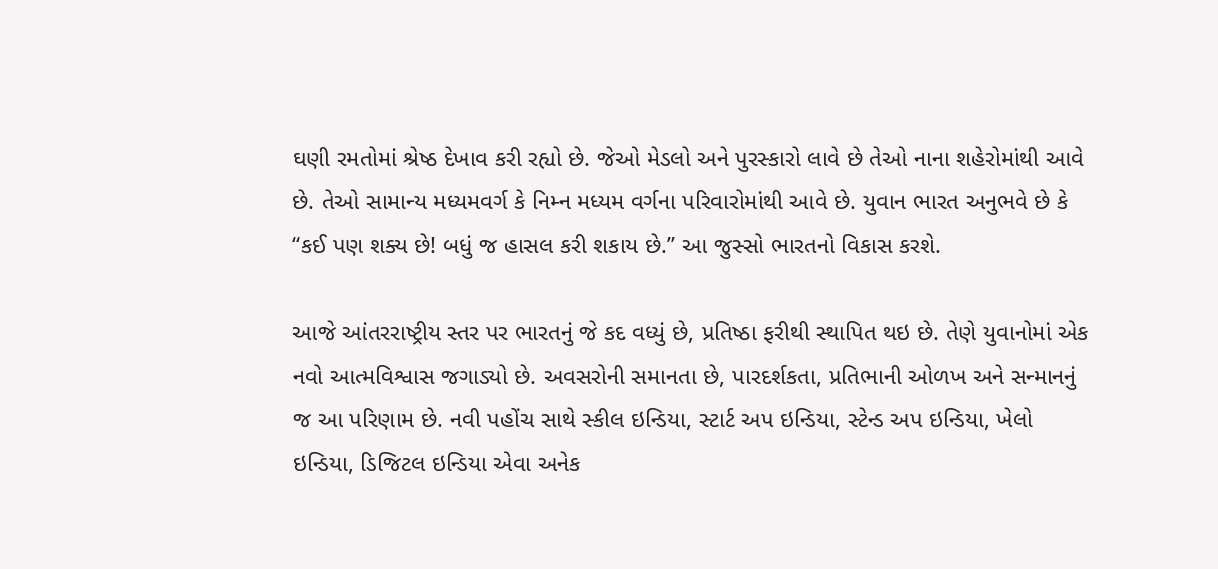ઘણી રમતોમાં શ્રેષ્ઠ દેખાવ કરી રહ્યો છે. જેઓ મેડલો અને પુરસ્કારો લાવે છે તેઓ નાના શહેરોમાંથી આવે છે. તેઓ સામાન્ય મધ્યમવર્ગ કે નિમ્ન મધ્યમ વર્ગના પરિવારોમાંથી આવે છે. યુવાન ભારત અનુભવે છે કે “કઈ પણ શક્ય છે! બધું જ હાસલ કરી શકાય છે.” આ જુસ્સો ભારતનો વિકાસ કરશે.

આજે આંતરરાષ્ટ્રીય સ્તર પર ભારતનું જે કદ વધ્યું છે, પ્રતિષ્ઠા ફરીથી સ્થાપિત થઇ છે. તેણે યુવાનોમાં એક નવો આત્મવિશ્વાસ જગાડ્યો છે. અવસરોની સમાનતા છે, પારદર્શકતા, પ્રતિભાની ઓળખ અને સન્માનનું જ આ પરિણામ છે. નવી પહોંચ સાથે સ્કીલ ઇન્ડિયા, સ્ટાર્ટ અપ ઇન્ડિયા, સ્ટેન્ડ અપ ઇન્ડિયા, ખેલો ઇન્ડિયા, ડિજિટલ ઇન્ડિયા એવા અનેક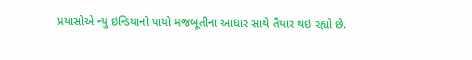પ્રયાસોએ ન્યુ ઇન્ડિયાનો પાયો મજબૂતીના આધાર સાથે તૈયાર થઇ રહ્યો છે.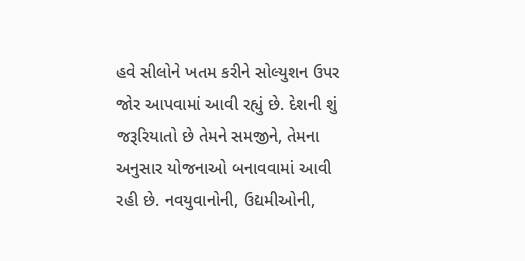હવે સીલોને ખતમ કરીને સોલ્યુશન ઉપર જોર આપવામાં આવી રહ્યું છે. દેશની શું જરૂરિયાતો છે તેમને સમજીને, તેમના અનુસાર યોજનાઓ બનાવવામાં આવી રહી છે. નવયુવાનોની, ઉદ્યમીઓની,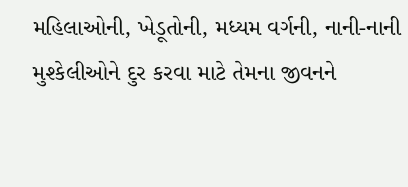મહિલાઓની, ખેડૂતોની, મધ્યમ વર્ગની, નાની-નાની મુશ્કેલીઓને દુર કરવા માટે તેમના જીવનને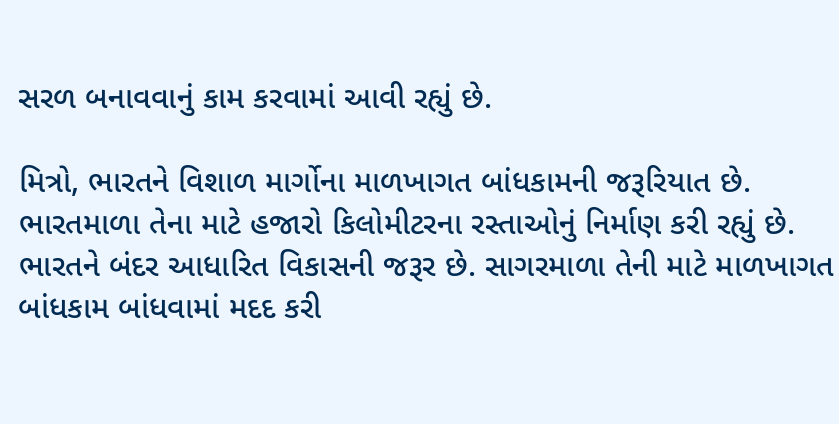સરળ બનાવવાનું કામ કરવામાં આવી રહ્યું છે.

મિત્રો, ભારતને વિશાળ માર્ગોના માળખાગત બાંધકામની જરૂરિયાત છે. ભારતમાળા તેના માટે હજારો કિલોમીટરના રસ્તાઓનું નિર્માણ કરી રહ્યું છે. ભારતને બંદર આધારિત વિકાસની જરૂર છે. સાગરમાળા તેની માટે માળખાગત બાંધકામ બાંધવામાં મદદ કરી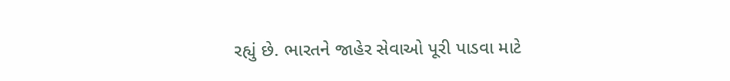રહ્યું છે. ભારતને જાહેર સેવાઓ પૂરી પાડવા માટે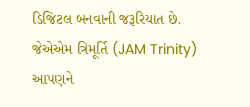ડિજિટલ બનવાની જરૂરિયાત છે. જેએએમ ત્રિમૂર્તિ (JAM Trinity) આપણને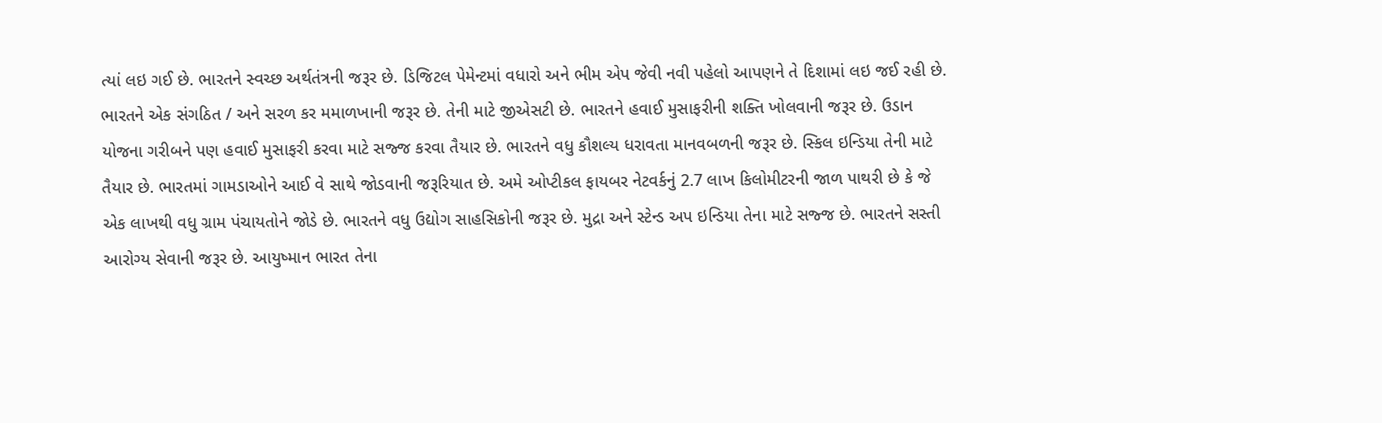ત્યાં લઇ ગઈ છે. ભારતને સ્વચ્છ અર્થતંત્રની જરૂર છે. ડિજિટલ પેમેન્ટમાં વધારો અને ભીમ એપ જેવી નવી પહેલો આપણને તે દિશામાં લઇ જઈ રહી છે. ભારતને એક સંગઠિત / અને સરળ કર મમાળખાની જરૂર છે. તેની માટે જીએસટી છે. ભારતને હવાઈ મુસાફરીની શક્તિ ખોલવાની જરૂર છે. ઉડાન યોજના ગરીબને પણ હવાઈ મુસાફરી કરવા માટે સજ્જ કરવા તૈયાર છે. ભારતને વધુ કૌશલ્ય ધરાવતા માનવબળની જરૂર છે. સ્કિલ ઇન્ડિયા તેની માટે તૈયાર છે. ભારતમાં ગામડાઓને આઈ વે સાથે જોડવાની જરૂરિયાત છે. અમે ઓપ્ટીકલ ફાયબર નેટવર્કનું 2.7 લાખ કિલોમીટરની જાળ પાથરી છે કે જે એક લાખથી વધુ ગ્રામ પંચાયતોને જોડે છે. ભારતને વધુ ઉદ્યોગ સાહસિકોની જરૂર છે. મુદ્રા અને સ્ટેન્ડ અપ ઇન્ડિયા તેના માટે સજ્જ છે. ભારતને સસ્તી આરોગ્ય સેવાની જરૂર છે. આયુષ્માન ભારત તેના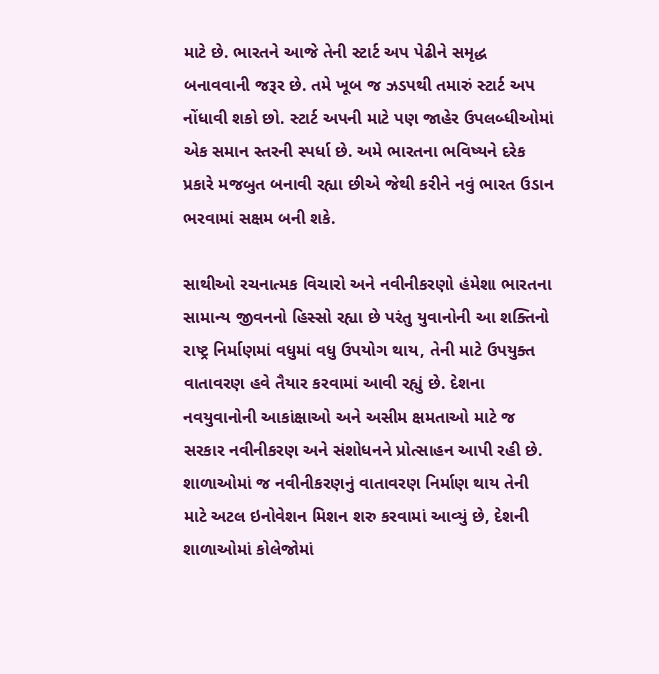માટે છે. ભારતને આજે તેની સ્ટાર્ટ અપ પેઢીને સમૃદ્ધ બનાવવાની જરૂર છે. તમે ખૂબ જ ઝડપથી તમારું સ્ટાર્ટ અપ નોંધાવી શકો છો. સ્ટાર્ટ અપની માટે પણ જાહેર ઉપલબ્ધીઓમાં એક સમાન સ્તરની સ્પર્ધા છે. અમે ભારતના ભવિષ્યને દરેક પ્રકારે મજબુત બનાવી રહ્યા છીએ જેથી કરીને નવું ભારત ઉડાન ભરવામાં સક્ષમ બની શકે.

સાથીઓ રચનાત્મક વિચારો અને નવીનીકરણો હંમેશા ભારતના સામાન્ય જીવનનો હિસ્સો રહ્યા છે પરંતુ યુવાનોની આ શક્તિનો રાષ્ટ્ર નિર્માણમાં વધુમાં વધુ ઉપયોગ થાય, તેની માટે ઉપયુક્ત વાતાવરણ હવે તૈયાર કરવામાં આવી રહ્યું છે. દેશના નવયુવાનોની આકાંક્ષાઓ અને અસીમ ક્ષમતાઓ માટે જ સરકાર નવીનીકરણ અને સંશોધનને પ્રોત્સાહન આપી રહી છે. શાળાઓમાં જ નવીનીકરણનું વાતાવરણ નિર્માણ થાય તેની માટે અટલ ઇનોવેશન મિશન શરુ કરવામાં આવ્યું છે, દેશની શાળાઓમાં કોલેજોમાં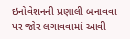ઇનોવેશનની પ્રણાલી બનાવવા પર જોર લગાવવામાં આવી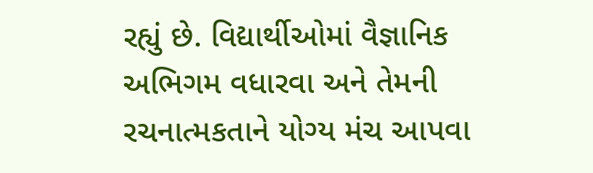રહ્યું છે. વિદ્યાર્થીઓમાં વૈજ્ઞાનિક અભિગમ વધારવા અને તેમની રચનાત્મકતાને યોગ્ય મંચ આપવા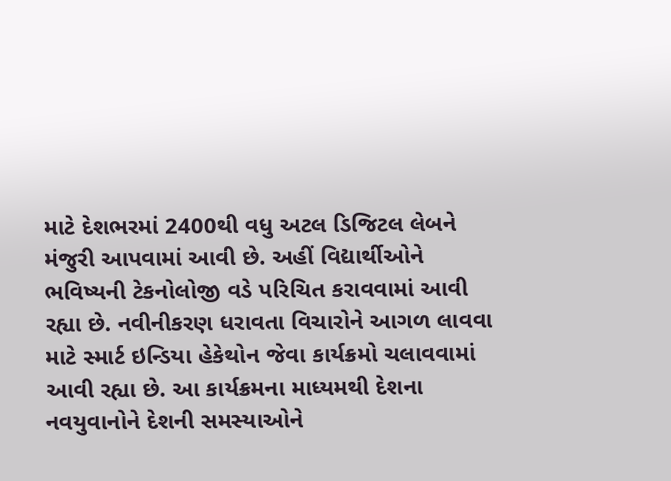માટે દેશભરમાં 2400થી વધુ અટલ ડિજિટલ લેબને મંજુરી આપવામાં આવી છે. અહીં વિદ્યાર્થીઓને ભવિષ્યની ટેકનોલોજી વડે પરિચિત કરાવવામાં આવી રહ્યા છે. નવીનીકરણ ધરાવતા વિચારોને આગળ લાવવા માટે સ્માર્ટ ઇન્ડિયા હેકેથોન જેવા કાર્યક્રમો ચલાવવામાં આવી રહ્યા છે. આ કાર્યક્રમના માધ્યમથી દેશના નવયુવાનોને દેશની સમસ્યાઓને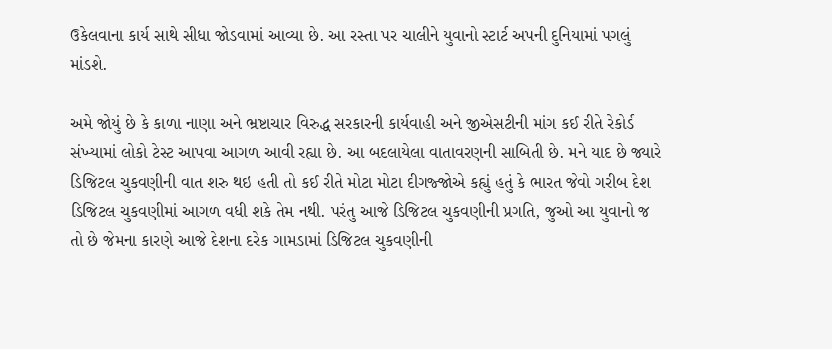ઉકેલવાના કાર્ય સાથે સીધા જોડવામાં આવ્યા છે. આ રસ્તા પર ચાલીને યુવાનો સ્ટાર્ટ અપની દુનિયામાં પગલું માંડશે.

અમે જોયું છે કે કાળા નાણા અને ભ્રષ્ટાચાર વિરુદ્ધ સરકારની કાર્યવાહી અને જીએસટીની માંગ કઈ રીતે રેકોર્ડ સંખ્યામાં લોકો ટેસ્ટ આપવા આગળ આવી રહ્યા છે. આ બદલાયેલા વાતાવરણની સાબિતી છે. મને યાદ છે જ્યારે ડિજિટલ ચુકવણીની વાત શરુ થઇ હતી તો કઈ રીતે મોટા મોટા દીગજ્જોએ કહ્યું હતું કે ભારત જેવો ગરીબ દેશ ડિજિટલ ચુકવણીમાં આગળ વધી શકે તેમ નથી. પરંતુ આજે ડિજિટલ ચુકવણીની પ્રગતિ, જુઓ આ યુવાનો જ તો છે જેમના કારણે આજે દેશના દરેક ગામડામાં ડિજિટલ ચુકવણીની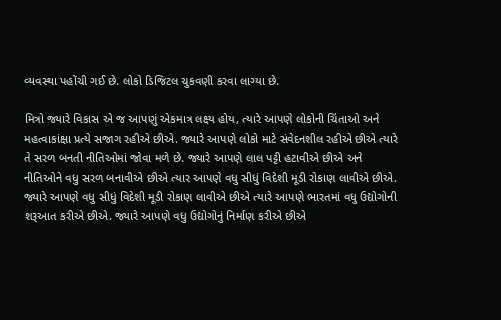વ્યવસ્થા પહોંચી ગઈ છે. લોકો ડિજિટલ ચુકવણી કરવા લાગ્યા છે.

મિત્રો જ્યારે વિકાસ એ જ આપણું એકમાત્ર લક્ષ્ય હોય, ત્યારે આપણે લોકોની ચિંતાઓ અને મહત્વાકાંક્ષા પ્રત્યે સજાગ રહીએ છીએ. જ્યારે આપણે લોકો માટે સંવેદનશીલ રહીએ છીએ ત્યારે તે સરળ બનતી નીતિઓમાં જોવા મળે છે. જ્યારે આપણે લાલ પટ્ટી હટાવીએ છીએ અને નીતિઓને વધુ સરળ બનાવીએ છીએ ત્યાર આપણે વધુ સીધું વિદેશી મૂડી રોકાણ લાવીએ છીએ. જ્યારે આપણે વધુ સીધું વિદેશી મૂડી રોકાણ લાવીએ છીએ ત્યારે આપણે ભારતમાં વધુ ઉદ્યોગોની શરૂઆત કરીએ છીએ. જ્યારે આપણે વધુ ઉદ્યોગોનું નિર્માણ કરીએ છીએ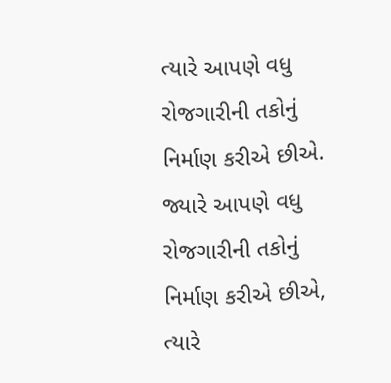ત્યારે આપણે વધુ રોજગારીની તકોનું નિર્માણ કરીએ છીએ. જ્યારે આપણે વધુ રોજગારીની તકોનું નિર્માણ કરીએ છીએ, ત્યારે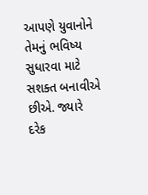આપણે યુવાનોને તેમનું ભવિષ્ય સુધારવા માટે સશક્ત બનાવીએ છીએ. જ્યારે દરેક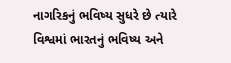નાગરિકનું ભવિષ્ય સુધરે છે ત્યારે વિશ્વમાં ભારતનું ભવિષ્ય અને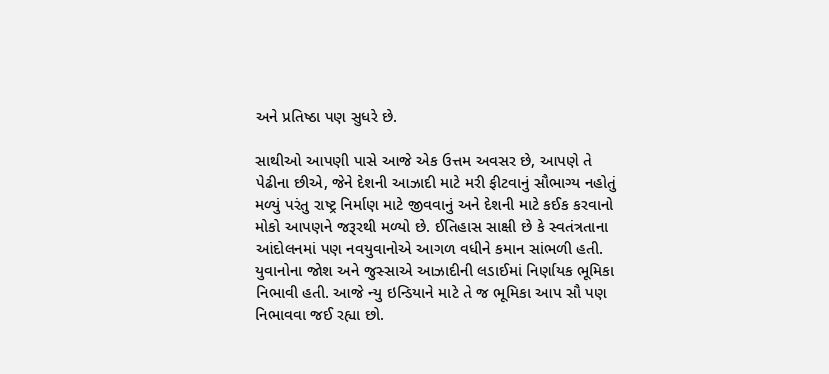અને પ્રતિષ્ઠા પણ સુધરે છે.

સાથીઓ આપણી પાસે આજે એક ઉત્તમ અવસર છે, આપણે તે પેઢીના છીએ, જેને દેશની આઝાદી માટે મરી ફીટવાનું સૌભાગ્ય નહોતું મળ્યું પરંતુ રાષ્ટ્ર નિર્માણ માટે જીવવાનું અને દેશની માટે કઈક કરવાનો મોકો આપણને જરૂરથી મળ્યો છે. ઈતિહાસ સાક્ષી છે કે સ્વતંત્રતાના આંદોલનમાં પણ નવયુવાનોએ આગળ વધીને કમાન સાંભળી હતી. યુવાનોના જોશ અને જુસ્સાએ આઝાદીની લડાઈમાં નિર્ણાયક ભૂમિકા નિભાવી હતી. આજે ન્યુ ઇન્ડિયાને માટે તે જ ભૂમિકા આપ સૌ પણ નિભાવવા જઈ રહ્યા છો.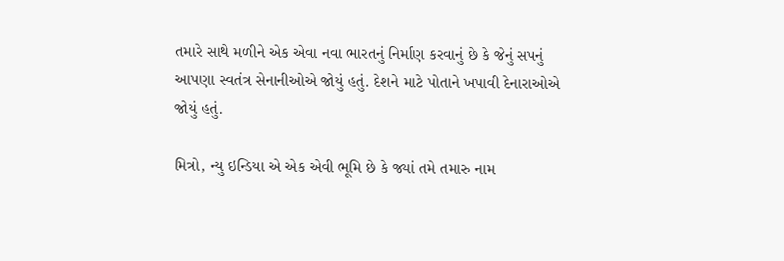તમારે સાથે મળીને એક એવા નવા ભારતનું નિર્માણ કરવાનું છે કે જેનું સપનું આપણા સ્વતંત્ર સેનાનીઓએ જોયું હતું. દેશને માટે પોતાને ખપાવી દેનારાઓએ જોયું હતું.

મિત્રો, ન્યુ ઇન્ડિયા એ એક એવી ભૂમિ છે કે જ્યાં તમે તમારુ નામ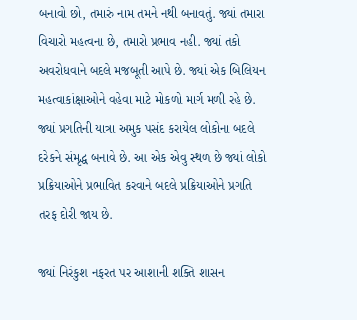બનાવો છો, તમારું નામ તમને નથી બનાવતું. જ્યાં તમારા વિચારો મહત્વના છે, તમારો પ્રભાવ નહી. જ્યાં તકો અવરોધવાને બદલે મજબૂતી આપે છે. જ્યાં એક બિલિયન મહત્વાકાંક્ષાઓને વહેવા માટે મોકળો માર્ગ મળી રહે છે. જ્યાં પ્રગતિની યાત્રા અમુક પસંદ કરાયેલ લોકોના બદલે દરેકને સંમૃદ્ધ બનાવે છે. આ એક એવુ સ્થળ છે જ્યાં લોકો પ્રક્રિયાઓને પ્રભાવિત કરવાને બદલે પ્રક્રિયાઓને પ્રગતિ તરફ દોરી જાય છે.

જ્યાં નિરંકુશ નફરત પર આશાની શક્તિ શાસન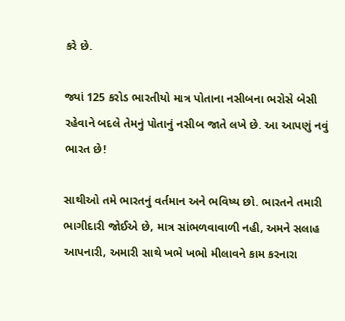કરે છે.

જ્યાં 125 કરોડ ભારતીયો માત્ર પોતાના નસીબના ભરોસે બેસી રહેવાને બદલે તેમનું પોતાનું નસીબ જાતે લખે છે. આ આપણું નવું ભારત છે!

સાથીઓ તમે ભારતનું વર્તમાન અને ભવિષ્ય છો. ભારતને તમારી ભાગીદારી જોઈએ છે, માત્ર સાંભળવાવાળી નહી, અમને સલાહ આપનારી, અમારી સાથે ખભે ખભો મીલાવને કામ કરનારા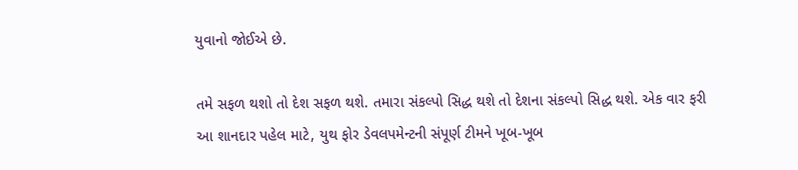યુવાનો જોઈએ છે.

તમે સફળ થશો તો દેશ સફળ થશે. તમારા સંકલ્પો સિદ્ધ થશે તો દેશના સંકલ્પો સિદ્ધ થશે. એક વાર ફરી આ શાનદાર પહેલ માટે, યુથ ફોર ડેવલપમેન્ટની સંપૂર્ણ ટીમને ખૂબ-ખૂબ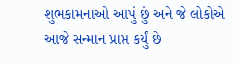શુભકામનાઓ આપું છું અને જે લોકોએ આજે સન્માન પ્રાપ્ત કર્યું છે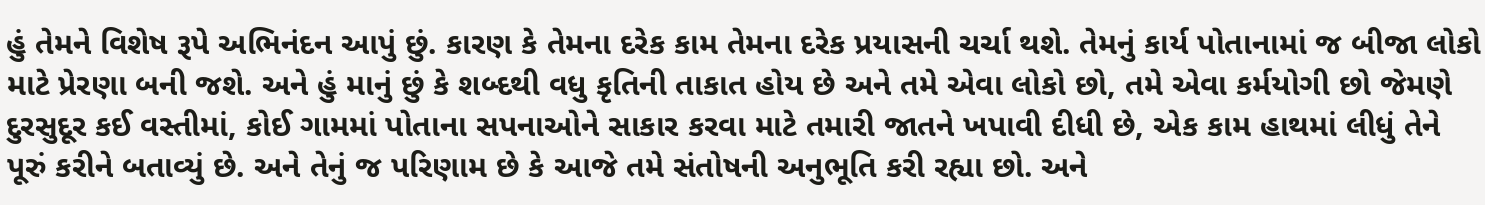હું તેમને વિશેષ રૂપે અભિનંદન આપું છું. કારણ કે તેમના દરેક કામ તેમના દરેક પ્રયાસની ચર્ચા થશે. તેમનું કાર્ય પોતાનામાં જ બીજા લોકો માટે પ્રેરણા બની જશે. અને હું માનું છું કે શબ્દથી વધુ કૃતિની તાકાત હોય છે અને તમે એવા લોકો છો, તમે એવા કર્મયોગી છો જેમણે દુરસુદૂર કઈ વસ્તીમાં, કોઈ ગામમાં પોતાના સપનાઓને સાકાર કરવા માટે તમારી જાતને ખપાવી દીધી છે, એક કામ હાથમાં લીધું તેને પૂરું કરીને બતાવ્યું છે. અને તેનું જ પરિણામ છે કે આજે તમે સંતોષની અનુભૂતિ કરી રહ્યા છો. અને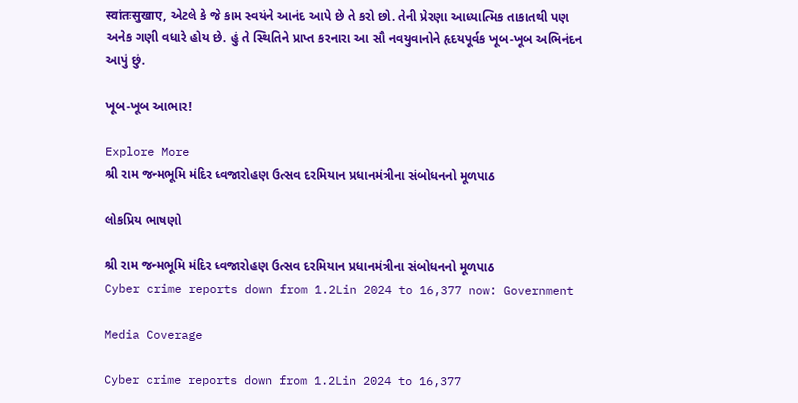स्वांतःसुखाए, એટલે કે જે કામ સ્વયંને આનંદ આપે છે તે કરો છો. તેની પ્રેરણા આધ્યાત્મિક તાકાતથી પણ અનેક ગણી વધારે હોય છે. હું તે સ્થિતિને પ્રાપ્ત કરનારા આ સૌ નવયુવાનોને હૃદયપૂર્વક ખૂબ-ખૂબ અભિનંદન આપું છું.

ખૂબ-ખૂબ આભાર!

Explore More
શ્રી રામ જન્મભૂમિ મંદિર ધ્વજારોહણ ઉત્સવ દરમિયાન પ્રધાનમંત્રીના સંબોધનનો મૂળપાઠ

લોકપ્રિય ભાષણો

શ્રી રામ જન્મભૂમિ મંદિર ધ્વજારોહણ ઉત્સવ દરમિયાન પ્રધાનમંત્રીના સંબોધનનો મૂળપાઠ
Cyber crime reports down from 1.2Lin 2024 to 16,377 now: Government

Media Coverage

Cyber crime reports down from 1.2Lin 2024 to 16,377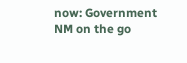now: Government
NM on the go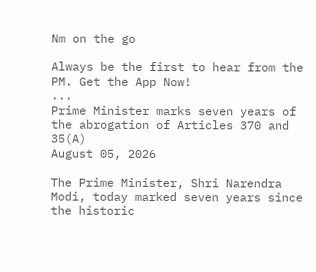Nm on the go

Always be the first to hear from the PM. Get the App Now!
...
Prime Minister marks seven years of the abrogation of Articles 370 and 35(A)
August 05, 2026

The Prime Minister, Shri Narendra Modi, today marked seven years since the historic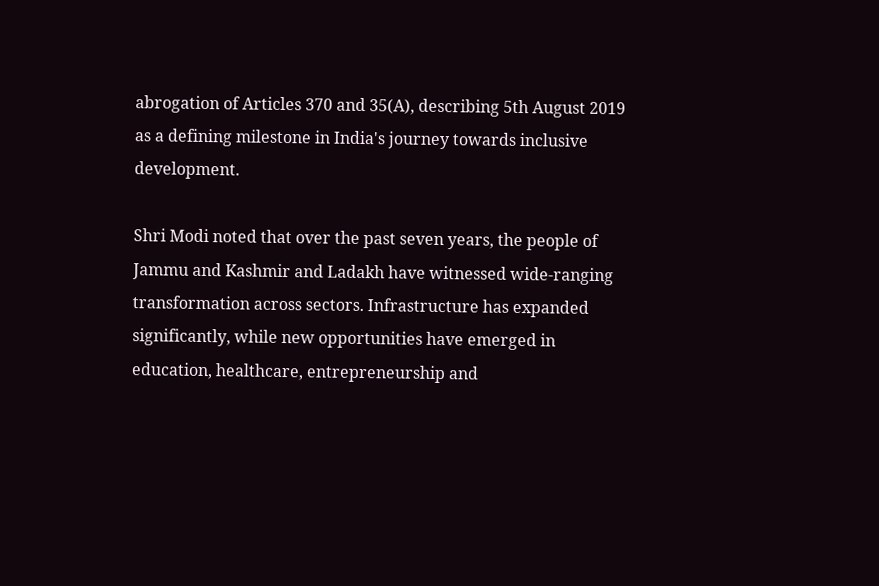abrogation of Articles 370 and 35(A), describing 5th August 2019 as a defining milestone in India's journey towards inclusive development.

Shri Modi noted that over the past seven years, the people of Jammu and Kashmir and Ladakh have witnessed wide-ranging transformation across sectors. Infrastructure has expanded significantly, while new opportunities have emerged in education, healthcare, entrepreneurship and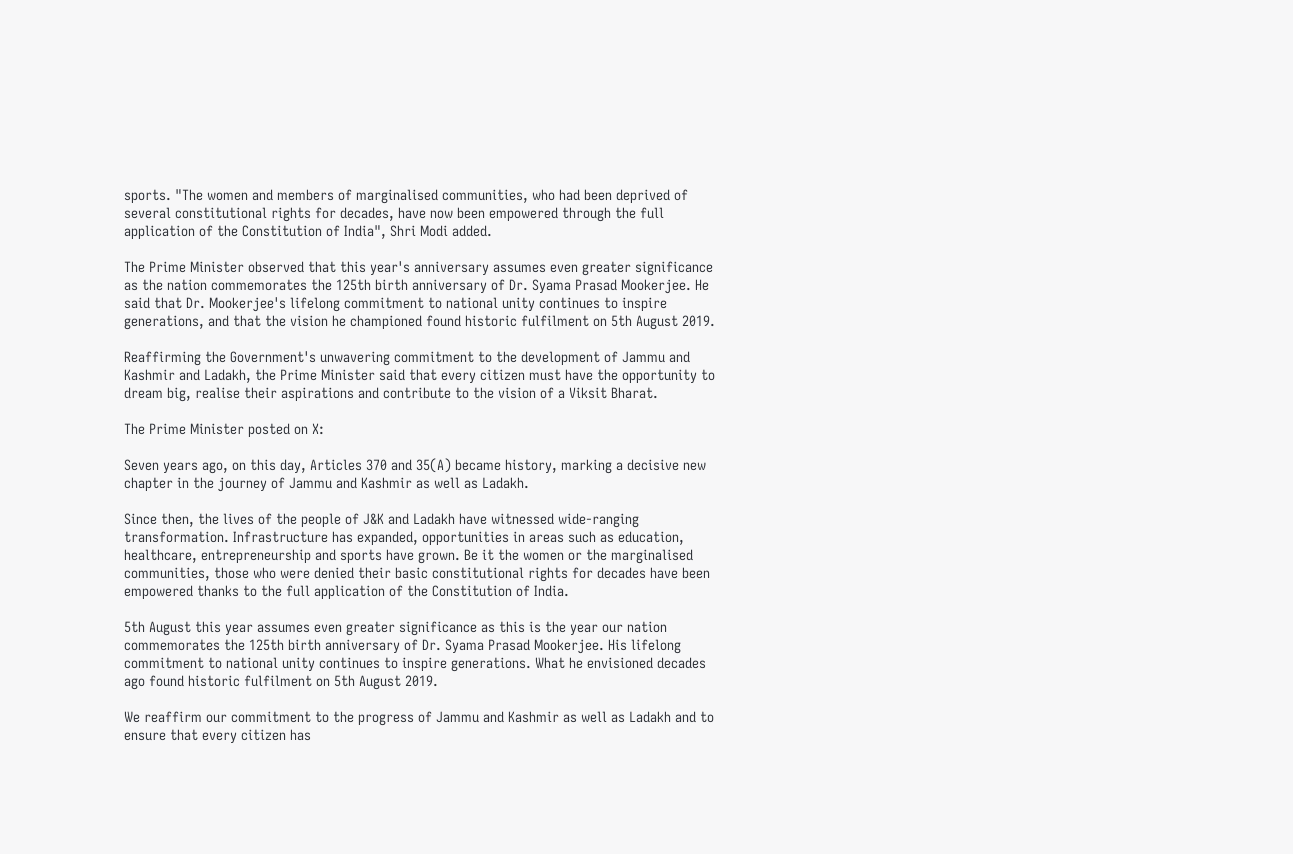sports. "The women and members of marginalised communities, who had been deprived of several constitutional rights for decades, have now been empowered through the full application of the Constitution of India", Shri Modi added.

The Prime Minister observed that this year's anniversary assumes even greater significance as the nation commemorates the 125th birth anniversary of Dr. Syama Prasad Mookerjee. He said that Dr. Mookerjee's lifelong commitment to national unity continues to inspire generations, and that the vision he championed found historic fulfilment on 5th August 2019.

Reaffirming the Government's unwavering commitment to the development of Jammu and Kashmir and Ladakh, the Prime Minister said that every citizen must have the opportunity to dream big, realise their aspirations and contribute to the vision of a Viksit Bharat.

The Prime Minister posted on X:

Seven years ago, on this day, Articles 370 and 35(A) became history, marking a decisive new chapter in the journey of Jammu and Kashmir as well as Ladakh.

Since then, the lives of the people of J&K and Ladakh have witnessed wide-ranging transformation. Infrastructure has expanded, opportunities in areas such as education, healthcare, entrepreneurship and sports have grown. Be it the women or the marginalised communities, those who were denied their basic constitutional rights for decades have been empowered thanks to the full application of the Constitution of India.

5th August this year assumes even greater significance as this is the year our nation commemorates the 125th birth anniversary of Dr. Syama Prasad Mookerjee. His lifelong commitment to national unity continues to inspire generations. What he envisioned decades ago found historic fulfilment on 5th August 2019.

We reaffirm our commitment to the progress of Jammu and Kashmir as well as Ladakh and to ensure that every citizen has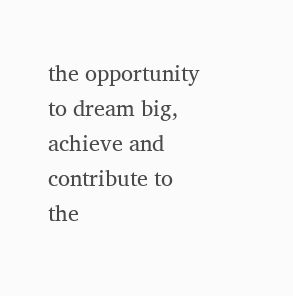the opportunity to dream big, achieve and contribute to the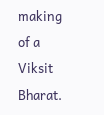making of a Viksit Bharat.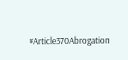#Article370Abrogation